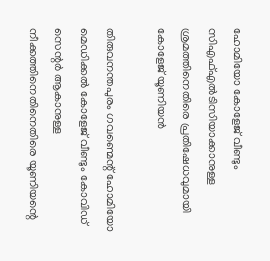ഹോമിയോ കോളേജ് വീണ്ടും സിഎഫ്എല്‍ടിസിയാക്കാനുള്ള ശ്രമത്തിനെതിരെ പ്രതിഷേധവുമായി കോളേജ് യൂണിയന്‍

തിരുവനന്തപുരം ഗവണ്മെന്റ് ഹോമിയോ മെഡിക്കല്‍ കോളേജ് വീണ്ടും കോവിഡ് സെന്റര്‍ ആകാനുള്ള നീക്കത്തിനെതിനെതിരെ യൂണിയന്റെ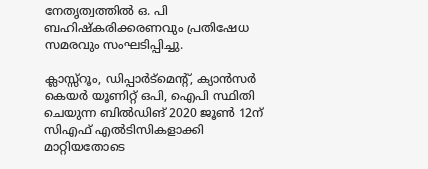നേതൃത്വത്തില്‍ ഒ. പി ബഹിഷ്‌കരിക്കരണവും പ്രതിഷേധ സമരവും സംഘടിപ്പിച്ചു.

ക്ലാസ്സ്‌റൂം, ഡിപ്പാര്‍ട്മെന്റ്, ക്യാന്‍സര്‍ കെയര്‍ യൂണിറ്റ് ഒപി, ഐപി സ്ഥിതി ചെയുന്ന ബില്‍ഡിങ് 2020 ജൂണ്‍ 12ന് സിഎഫ് എല്‍ടിസികളാക്കി മാറ്റിയതോടെ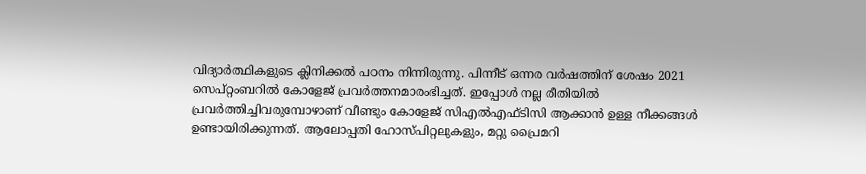വിദ്യാര്‍ത്ഥികളുടെ ക്ലിനിക്കല്‍ പഠനം നിന്നിരുന്നു. പിന്നീട് ഒന്നര വര്‍ഷത്തിന് ശേഷം 2021 സെപ്റ്റംബറില്‍ കോളേജ് പ്രവര്‍ത്തനമാരംഭിച്ചത്. ഇപ്പോള്‍ നല്ല രീതിയില്‍ പ്രവര്‍ത്തിച്ചിവരുമ്പോഴാണ് വീണ്ടും കോളേജ് സിഎല്‍എഫ്ടിസി ആക്കാന്‍ ഉള്ള നീക്കങ്ങള്‍ ഉണ്ടായിരിക്കുന്നത്. ആലോപ്പതി ഹോസ്പിറ്റലുകളും, മറ്റു പ്രൈമറി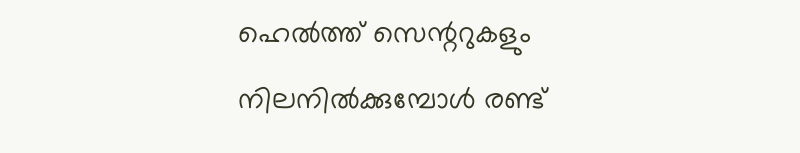ഹെല്‍ത്ത് സെന്ററുകളും നിലനില്‍ക്കുമ്പോള്‍ രണ്ട്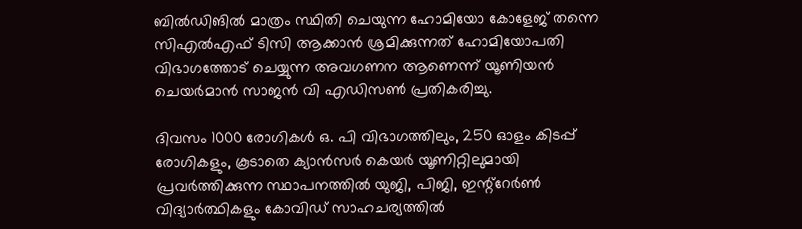ബില്‍ഡിങില്‍ മാത്രം സ്ഥിതി ചെയുന്ന ഹോമിയോ കോളേജ് തന്നെ സിഎല്‍എഫ് ടിസി ആക്കാന്‍ ശ്രമിക്കുന്നത് ഹോമിയോപതി വിഭാഗത്തോട് ചെയ്യുന്ന അവഗണന ആണെന്ന് യൂണിയന്‍ ചെയര്‍മാന്‍ സാജന്‍ വി എഡിസണ്‍ പ്രതികരിച്ചു.

ദിവസം 1000 രോഗികള്‍ ഒ. പി വിഭാഗത്തിലും, 250 ഓളം കിടപ്പ് രോഗികളും, കൂടാതെ ക്യാന്‍സര്‍ കെയര്‍ യൂണിറ്റിലുമായി പ്രവര്‍ത്തിക്കുന്ന സ്ഥാപനത്തില്‍ യുജി, പിജി, ഇന്റ്റേര്‍ണ്‍ വിദ്യാര്‍ത്ഥികളും കോവിഡ് സാഹചര്യത്തില്‍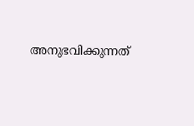അനുഭവിക്കുന്നത്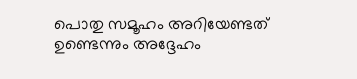പൊതു സമൂഹം അറിയേണ്ടത് ഉണ്ടെന്നും അദ്ദേഹം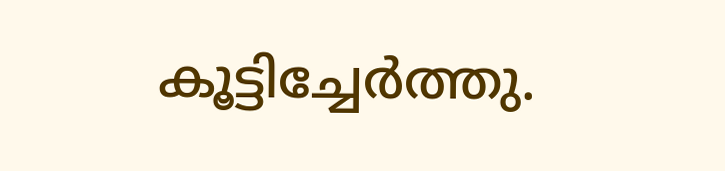കൂട്ടിച്ചേര്‍ത്തു.